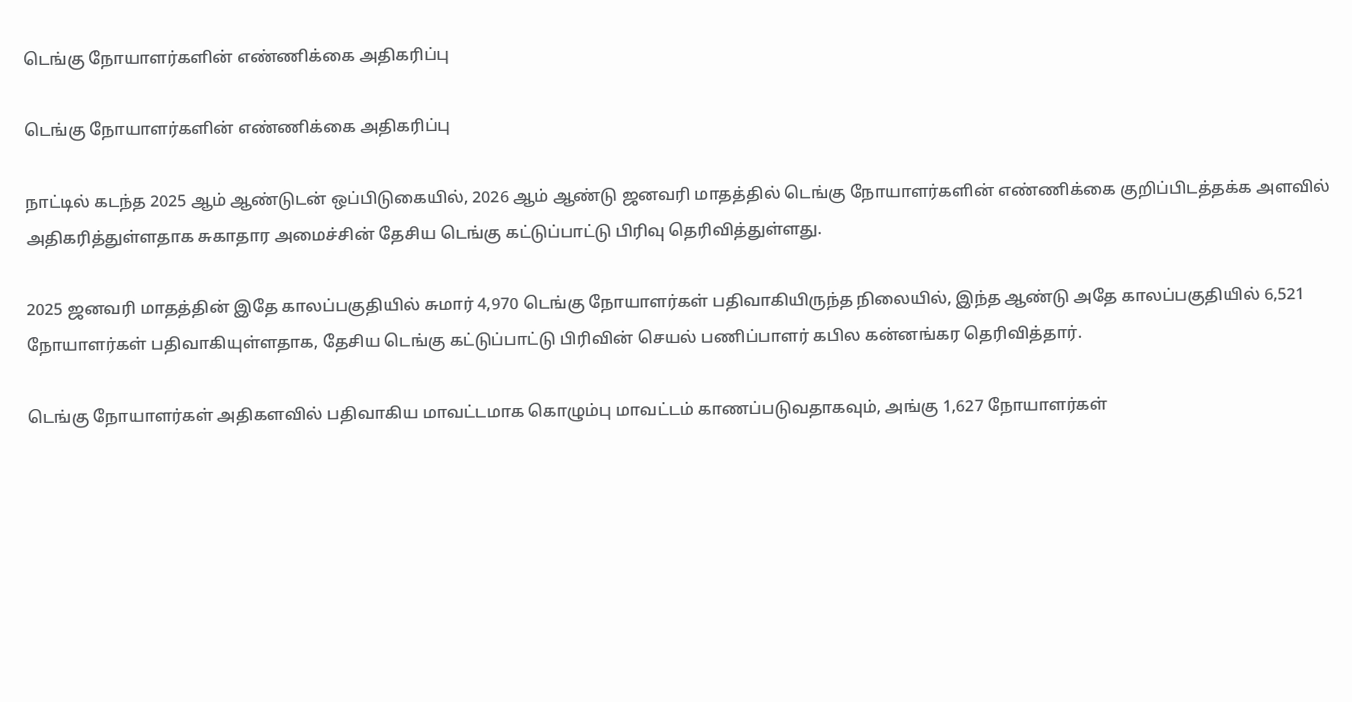டெங்கு நோயாளர்களின் எண்ணிக்கை அதிகரிப்பு

டெங்கு நோயாளர்களின் எண்ணிக்கை அதிகரிப்பு

நாட்டில் கடந்த 2025 ஆம் ஆண்டுடன் ஒப்பிடுகையில், 2026 ஆம் ஆண்டு ஜனவரி மாதத்தில் டெங்கு நோயாளர்களின் எண்ணிக்கை குறிப்பிடத்தக்க அளவில் அதிகரித்துள்ளதாக சுகாதார அமைச்சின் தேசிய டெங்கு கட்டுப்பாட்டு பிரிவு தெரிவித்துள்ளது.

2025 ஜனவரி மாதத்தின் இதே காலப்பகுதியில் சுமார் 4,970 டெங்கு நோயாளர்கள் பதிவாகியிருந்த நிலையில், இந்த ஆண்டு அதே காலப்பகுதியில் 6,521 நோயாளர்கள் பதிவாகியுள்ளதாக, தேசிய டெங்கு கட்டுப்பாட்டு பிரிவின் செயல் பணிப்பாளர் கபில கன்னங்கர தெரிவித்தார்.

டெங்கு நோயாளர்கள் அதிகளவில் பதிவாகிய மாவட்டமாக கொழும்பு மாவட்டம் காணப்படுவதாகவும், அங்கு 1,627 நோயாளர்கள்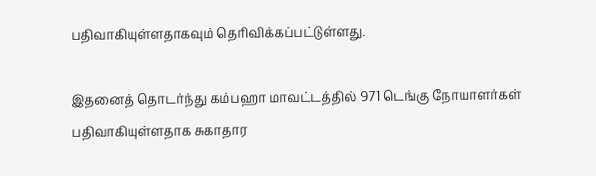பதிவாகியுள்ளதாகவும் தெரிவிக்கப்பட்டுள்ளது.

இதனைத் தொடர்ந்து கம்பஹா மாவட்டத்தில் 971 டெங்கு நோயாளர்கள் பதிவாகியுள்ளதாக சுகாதார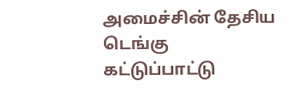அமைச்சின் தேசிய டெங்கு கட்டுப்பாட்டு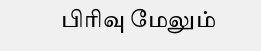பிரிவு மேலும்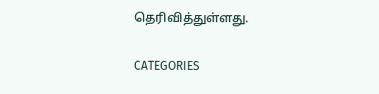தெரிவித்துள்ளது.

CATEGORIES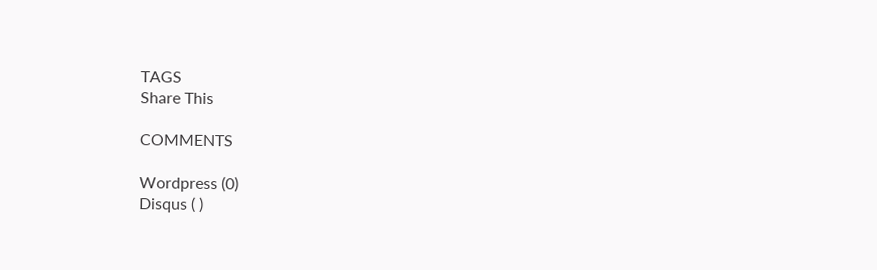TAGS
Share This

COMMENTS

Wordpress (0)
Disqus ( )